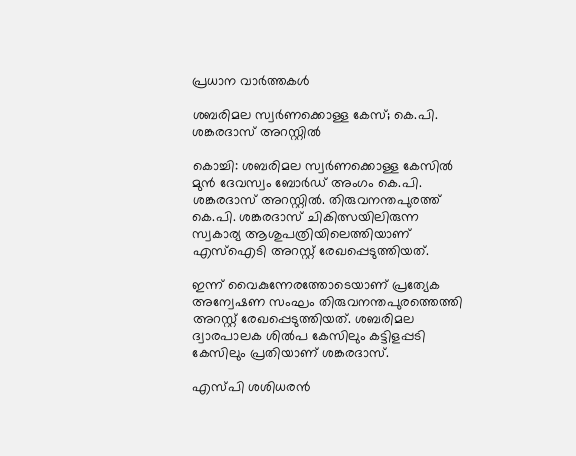പ്രധാന വാർത്തകൾ

ശബരിമല സ്വർണക്കൊള്ള കേസ്; കെ.പി. ശങ്കരദാസ് അറസ്റ്റിൽ

കൊച്ചി: ശബരിമല സ്വർണക്കൊള്ള കേസിൽ മുൻ ദേവസ്വം ബോർഡ് അംഗം കെ.പി. ശങ്കരദാസ് അറസ്റ്റിൽ. തിരുവനന്തപുരത്ത് കെ.പി. ശങ്കരദാസ് ചികിത്സയിലിരുന്ന സ്വകാര്യ ആശുപത്രിയിലെത്തിയാണ് എസ്ഐടി അറസ്റ്റ് രേഖപ്പെടുത്തിയത്.

ഇന്ന് വൈകുന്നേരത്തോടെയാണ് പ്രത്യേക അന്വേഷണ സംഘം തിരുവനന്തപുരത്തെത്തി അറസ്റ്റ് രേഖപ്പെടുത്തിയത്. ശബരിമല ദ്വാരപാലക ശിൽപ കേസിലും കട്ടിളപ്പടി കേസിലും പ്രതിയാണ് ശങ്കരദാസ്.

എസ്പി ശശിധരൻ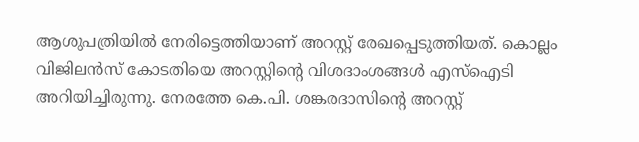ആശുപത്രിയിൽ നേരിട്ടെത്തിയാണ് അറസ്റ്റ് രേഖപ്പെടുത്തിയത്. കൊല്ലം വിജിലൻസ് കോടതിയെ അറസ്റ്റിന്‍റെ വിശദാംശങ്ങൾ എസ്ഐടി അറിയിച്ചിരുന്നു. നേരത്തേ കെ.പി. ശങ്കരദാസിന്‍റെ അറസ്റ്റ്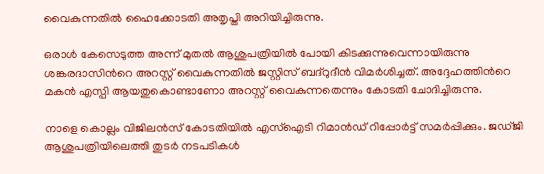വൈകുന്നതിൽ ഹൈക്കോടതി അതൃപ്തി അറിയിച്ചിരുന്നു.

ഒരാൾ കേസെടുത്ത അന്ന് മുതൽ ആശുപത്രിയിൽ പോയി കിടക്കുന്നുവെന്നായിരുന്നു ശങ്കരദാസിന്‍റെ അറസ്റ്റ് വൈകുന്നതിൽ ജസ്റ്റിസ് ബദ്റുദീൻ വിമർശിച്ചത്. അദ്ദേഹത്തിന്‍റെ മകൻ എസ്പി ആയതുകൊണ്ടാണോ അറസ്റ്റ് വൈകുന്നതെന്നും കോടതി ചോദിച്ചിരുന്നു.

നാളെ കൊല്ലം വിജിലൻസ് കോടതിയിൽ എസ്ഐടി റിമാൻഡ് റിപ്പോർട്ട് സമർപ്പിക്കും. ജഡ്ജി ആശുപത്രിയിലെത്തി തുടർ നടപടികൾ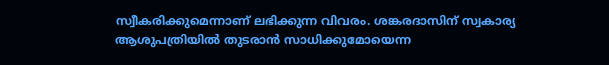സ്വീകരിക്കുമെന്നാണ് ലഭിക്കുന്ന വിവരം. ശങ്കരദാസിന് സ്വകാര്യ ആശുപത്രിയിൽ തുടരാൻ സാധിക്കുമോയെന്ന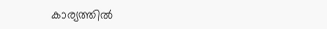കാര്യത്തിൽ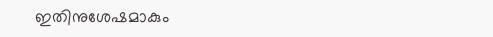ഇതിനുശേഷമാകും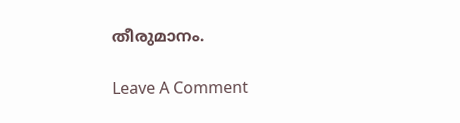തീരുമാനം.

Leave A Comment